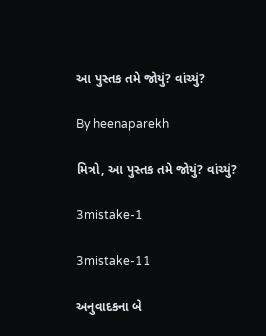આ પુસ્તક તમે જોયું? વાંચ્યું?

By heenaparekh

મિત્રો, આ પુસ્તક તમે જોયું? વાંચ્યું?

3mistake-1

3mistake-11

અનુવાદકના બે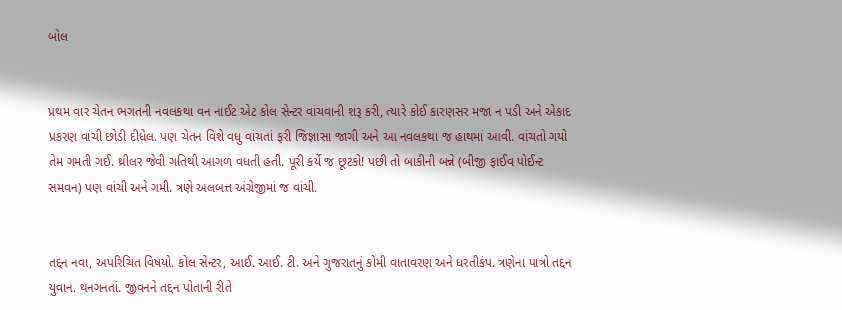બોલ


પ્રથમ વાર ચેતન ભગતની નવલકથા વન નાઈટ એટ કોલ સેન્ટર વાંચવાની શરૂ કરી, ત્યારે કોઈ કારણસર મજા ન પડી અને એકાદ પ્રકરણ વાંચી છોડી દીધેલ. પણ ચેતન વિશે વધુ વાંચતાં ફરી જિજ્ઞાસા જાગી અને આ નવલકથા જ હાથમાં આવી. વાંચતો ગયો તેમ ગમતી ગઈ. થ્રીલર જેવી ગતિથી આગળ વધતી હતી. પૂરી કર્યે જ છૂટકો! પછી તો બાકીની બન્ને (બીજી ફાઈવ પોઈન્ટ સમવન) પણ વાંચી અને ગમી. ત્રણે અલબત્ત અંગ્રેજીમાં જ વાંચી.


તદ્દન નવા, અપરિચિત વિષયો. કોલ સેન્ટર, આઈ. આઈ. ટી. અને ગુજરાતનું કોમી વાતાવરણ અને ધરતીકંપ. ત્રણેના પાત્રો તદ્દન યુવાન. થનગનતાં. જીવનને તદ્દન પોતાની રીતે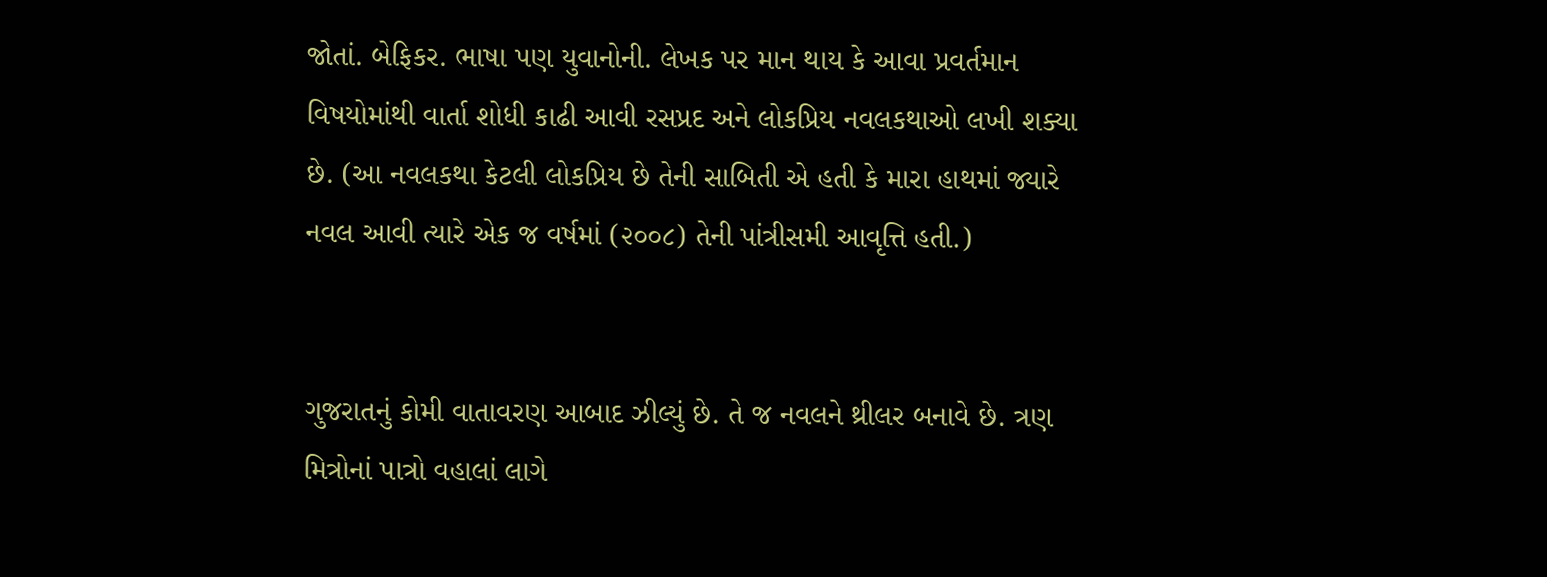જોતાં. બેફિકર. ભાષા પણ યુવાનોની. લેખક પર માન થાય કે આવા પ્રવર્તમાન વિષયોમાંથી વાર્તા શોધી કાઢી આવી રસપ્રદ અને લોકપ્રિય નવલકથાઓ લખી શક્યા છે. (આ નવલકથા કેટલી લોકપ્રિય છે તેની સાબિતી એ હતી કે મારા હાથમાં જ્યારે નવલ આવી ત્યારે એક જ વર્ષમાં (૨૦૦૮) તેની પાંત્રીસમી આવૃત્તિ હતી.)


ગુજરાતનું કોમી વાતાવરણ આબાદ ઝીલ્યું છે. તે જ નવલને થ્રીલર બનાવે છે. ત્રણ મિત્રોનાં પાત્રો વહાલાં લાગે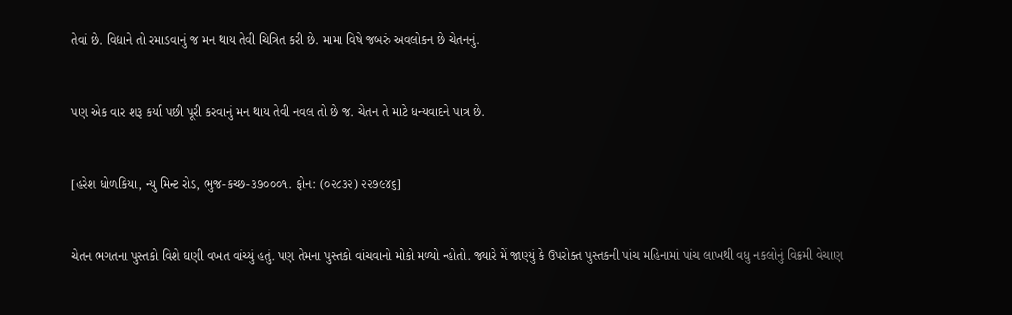તેવાં છે. વિદ્યાને તો રમાડવાનું જ મન થાય તેવી ચિત્રિત કરી છે. મામા વિષે જબરું અવલોકન છે ચેતનનું.


પણ એક વાર શરૂ કર્યા પછી પૂરી કરવાનું મન થાય તેવી નવલ તો છે જ. ચેતન તે માટે ધન્યવાદને પાત્ર છે.


[હરેશ ધોળકિયા, ન્યુ મિન્ટ રોડ, ભુજ-કચ્છ-૩૭૦૦૦૧. ફોન: (૦૨૮૩૨) ૨૨૭૯૪૬]


ચેતન ભગતના પુસ્તકો વિશે ઘણી વખત વાંચ્યું હતું. પણ તેમના પુસ્તકો વાંચવાનો મોકો મળ્યો ન્હોતો. જ્યારે મેં જાણ્યું કે ઉપરોક્ત પુસ્તકની પાંચ મહિનામાં પાંચ લાખથી વધુ નકલોનું વિક્રમી વેચાણ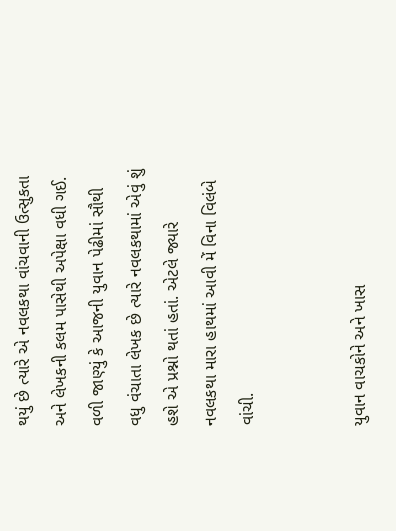થયું છે ત્યારે એ નવલકથા વાંચવાની ઉત્સુકતા અને લેખકની કલમ પાસેથી અપેક્ષા વધી ગઈ. વળી જાણ્યું કે આજની યુવાન પેઢીમાં સૌથી વધુ વંચાતા લેખક છે ત્યારે નવલકથામાં એવું શું હશે એ પ્રશ્નો થતાં હતાં. એટલે જ્યારે નવલકથા મારા હાથમાં આવી મેં વિના વિલંબે વાંચી.


યુવાન વાચકોને અને ખાસ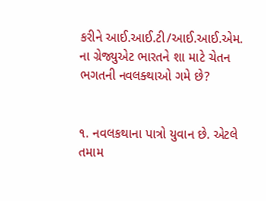કરીને આઈ.આઈ.ટી/આઈ.આઈ.એમ. ના ગ્રેજ્યુએટ ભારતને શા માટે ચેતન ભગતની નવલક્થાઓ ગમે છે?


૧. નવલકથાના પાત્રો યુવાન છે. એટલે તમામ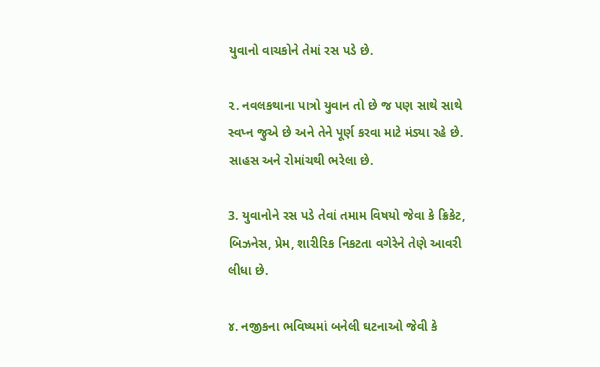યુવાનો વાચકોને તેમાં રસ પડે છે.

૨. નવલકથાના પાત્રો યુવાન તો છે જ પણ સાથે સાથે સ્વપ્ન જુએ છે અને તેને પૂર્ણ કરવા માટે મંડ્યા રહે છે. સાહસ અને રોમાંચથી ભરેલા છે.

3. યુવાનોને રસ પડે તેવાં તમામ વિષયો જેવા કે ક્રિકેટ, બિઝનેસ, પ્રેમ, શારીરિક નિકટતા વગેરેને તેણે આવરી લીધા છે.

૪. નજીકના ભવિષ્યમાં બનેલી ઘટનાઓ જેવી કે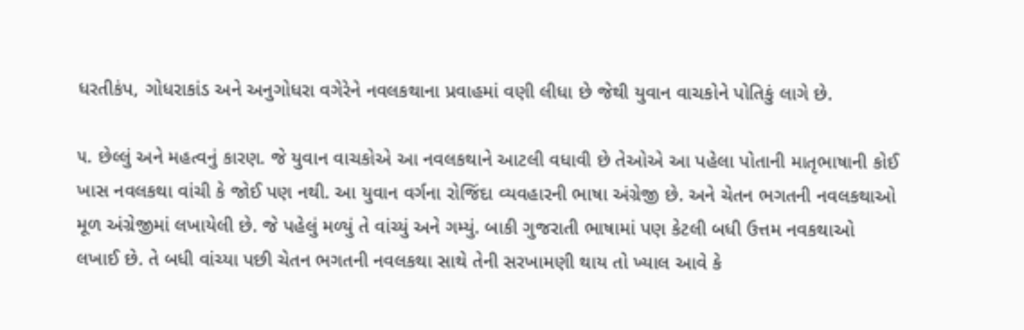ધરતીકંપ, ગોધરાકાંડ અને અનુગોધરા વગેરેને નવલકથાના પ્રવાહમાં વણી લીધા છે જેથી યુવાન વાચકોને પોતિકું લાગે છે.

૫. છેલ્લું અને મહત્વનું કારણ. જે યુવાન વાચકોએ આ નવલકથાને આટલી વધાવી છે તેઓએ આ પહેલા પોતાની માતૃભાષાની કોઈ ખાસ નવલકથા વાંચી કે જોઈ પણ નથી. આ યુવાન વર્ગના રોજિંદા વ્યવહારની ભાષા અંગ્રેજી છે. અને ચેતન ભગતની નવલકથાઓ મૂળ અંગ્રેજીમાં લખાયેલી છે. જે પહેલું મળ્યું તે વાંચ્યું અને ગમ્યું. બાકી ગુજરાતી ભાષામાં પણ કેટલી બધી ઉત્તમ નવકથાઓ લખાઈ છે. તે બધી વાંચ્યા પછી ચેતન ભગતની નવલકથા સાથે તેની સરખામણી થાય તો ખ્યાલ આવે કે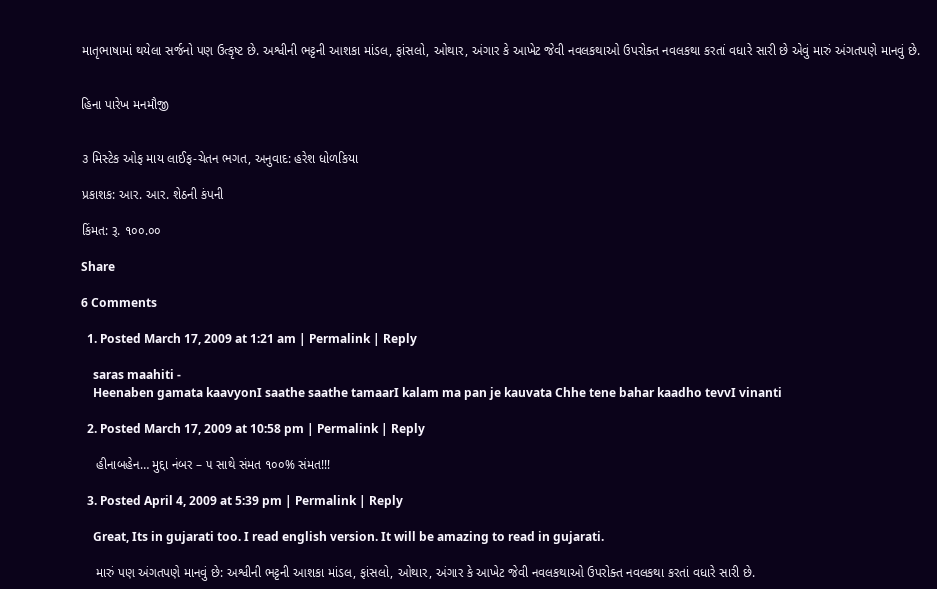માતૃભાષામાં થયેલા સર્જનો પણ ઉત્કૃષ્ટ છે. અશ્વીની ભટ્ટની આશકા માંડલ, ફાંસલો, ઓથાર, અંગાર કે આખેટ જેવી નવલકથાઓ ઉપરોક્ત નવલકથા કરતાં વધારે સારી છે એવું મારું અંગતપણે માનવું છે.


હિના પારેખ મનમૌજી


૩ મિસ્ટેક ઓફ માય લાઈફ-ચેતન ભગત, અનુવાદ: હરેશ ધોળકિયા

પ્રકાશક: આર. આર. શેઠની કંપની

કિંમત: રૂ. ૧૦૦.૦૦

Share

6 Comments

  1. Posted March 17, 2009 at 1:21 am | Permalink | Reply

    saras maahiti -
    Heenaben gamata kaavyonI saathe saathe tamaarI kalam ma pan je kauvata Chhe tene bahar kaadho tevvI vinanti

  2. Posted March 17, 2009 at 10:58 pm | Permalink | Reply

    હીનાબહેન… મુદ્દા નંબર – ૫ સાથે સંમત ૧૦૦% સંમત!!!

  3. Posted April 4, 2009 at 5:39 pm | Permalink | Reply

    Great, Its in gujarati too. I read english version. It will be amazing to read in gujarati.

    મારું પણ અંગતપણે માનવું છે: અશ્વીની ભટ્ટની આશકા માંડલ, ફાંસલો, ઓથાર, અંગાર કે આખેટ જેવી નવલકથાઓ ઉપરોક્ત નવલકથા કરતાં વધારે સારી છે.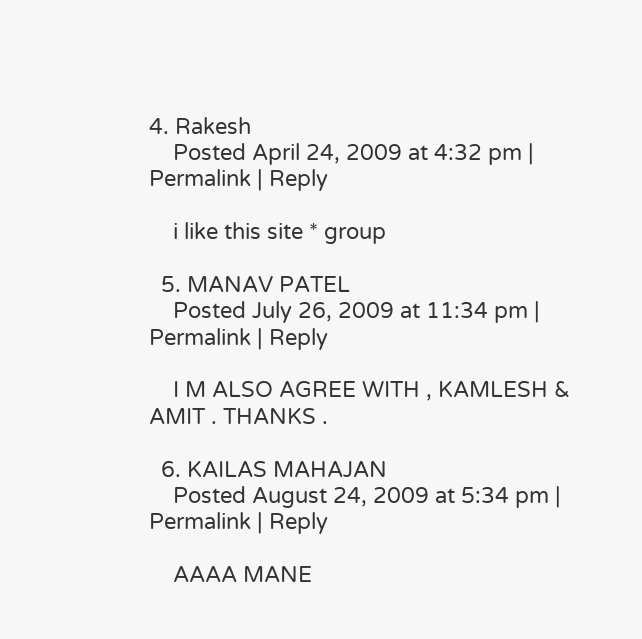4. Rakesh
    Posted April 24, 2009 at 4:32 pm | Permalink | Reply

    i like this site * group

  5. MANAV PATEL
    Posted July 26, 2009 at 11:34 pm | Permalink | Reply

    I M ALSO AGREE WITH , KAMLESH & AMIT . THANKS .

  6. KAILAS MAHAJAN
    Posted August 24, 2009 at 5:34 pm | Permalink | Reply

    AAAA MANE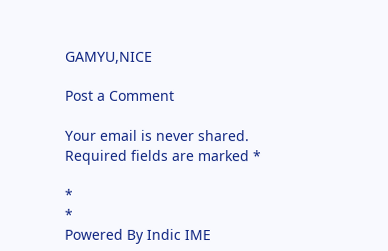GAMYU,NICE

Post a Comment

Your email is never shared. Required fields are marked *

*
*
Powered By Indic IME